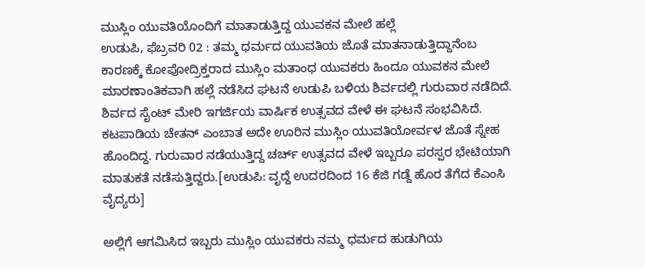ಮುಸ್ಲಿಂ ಯುವತಿಯೊಂದಿಗೆ ಮಾತಾಡುತ್ತಿದ್ದ ಯುವಕನ ಮೇಲೆ ಹಲ್ಲೆ
ಉಡುಪಿ, ಫೆಬ್ರವರಿ 02 : ತಮ್ಮ ಧರ್ಮದ ಯುವತಿಯ ಜೊತೆ ಮಾತನಾಡುತ್ತಿದ್ದಾನೆಂಬ ಕಾರಣಕ್ಕೆ ಕೋಪೋದ್ರಿಕ್ತರಾದ ಮುಸ್ಲಿಂ ಮತಾಂಧ ಯುವಕರು ಹಿಂದೂ ಯುವಕನ ಮೇಲೆ ಮಾರಣಾಂತಿಕವಾಗಿ ಹಲ್ಲೆ ನಡೆಸಿದ ಘಟನೆ ಉಡುಪಿ ಬಳಿಯ ಶಿರ್ವದಲ್ಲಿ ಗುರುವಾರ ನಡೆದಿದೆ.
ಶಿರ್ವದ ಸೈಂಟ್ ಮೇರಿ ಇಗರ್ಜಿಯ ವಾರ್ಷಿಕ ಉತ್ಸವದ ವೇಳೆ ಈ ಘಟನೆ ಸಂಭವಿಸಿದೆ. ಕಟಪಾಡಿಯ ಚೇತನ್ ಎಂಬಾತ ಅದೇ ಊರಿನ ಮುಸ್ಲಿಂ ಯುವತಿಯೋರ್ವಳ ಜೊತೆ ಸ್ನೇಹ ಹೊಂದಿದ್ದ. ಗುರುವಾರ ನಡೆಯುತ್ತಿದ್ದ ಚರ್ಚ್ ಉತ್ಸವದ ವೇಳೆ ಇಬ್ಬರೂ ಪರಸ್ಪರ ಭೇಟಿಯಾಗಿ ಮಾತುಕತೆ ನಡೆಸುತ್ತಿದ್ದರು.[ಉಡುಪಿ: ವೃದ್ದೆ ಉದರದಿಂದ 16 ಕೆಜಿ ಗಡ್ದೆ ಹೊರ ತೆಗೆದ ಕೆಎಂಸಿ ವೈದ್ಯರು]

ಅಲ್ಲಿಗೆ ಆಗಮಿಸಿದ ಇಬ್ಬರು ಮುಸ್ಲಿಂ ಯುವಕರು ನಮ್ಮ ಧರ್ಮದ ಹುಡುಗಿಯ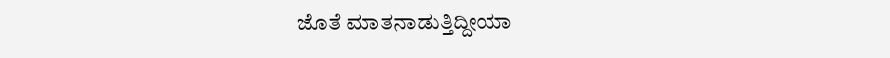ಜೊತೆ ಮಾತನಾಡುತ್ತಿದ್ದೀಯಾ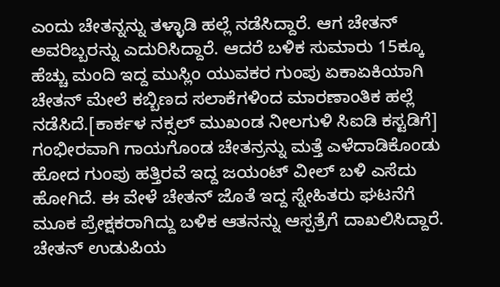ಎಂದು ಚೇತನ್ನನ್ನು ತಳ್ಳಾಡಿ ಹಲ್ಲೆ ನಡೆಸಿದ್ದಾರೆ. ಆಗ ಚೇತನ್ ಅವರಿಬ್ಬರನ್ನು ಎದುರಿಸಿದ್ದಾರೆ. ಆದರೆ ಬಳಿಕ ಸುಮಾರು 15ಕ್ಕೂ ಹೆಚ್ಚು ಮಂದಿ ಇದ್ದ ಮುಸ್ಲಿಂ ಯುವಕರ ಗುಂಪು ಏಕಾಏಕಿಯಾಗಿ ಚೇತನ್ ಮೇಲೆ ಕಬ್ಬಿಣದ ಸಲಾಕೆಗಳಿಂದ ಮಾರಣಾಂತಿಕ ಹಲ್ಲೆ ನಡೆಸಿದೆ.[ಕಾರ್ಕಳ ನಕ್ಸಲ್ ಮುಖಂಡ ನೀಲಗುಳಿ ಸಿಐಡಿ ಕಸ್ಟಡಿಗೆ]
ಗಂಭೀರವಾಗಿ ಗಾಯಗೊಂಡ ಚೇತನ್ರನ್ನು ಮತ್ತೆ ಎಳೆದಾಡಿಕೊಂಡು ಹೋದ ಗುಂಪು ಹತ್ತಿರವೆ ಇದ್ದ ಜಯಂಟ್ ವೀಲ್ ಬಳಿ ಎಸೆದು ಹೋಗಿದೆ. ಈ ವೇಳೆ ಚೇತನ್ ಜೊತೆ ಇದ್ದ ಸ್ನೇಹಿತರು ಘಟನೆಗೆ ಮೂಕ ಪ್ರೇಕ್ಷಕರಾಗಿದ್ದು ಬಳಿಕ ಆತನನ್ನು ಆಸ್ಪತ್ರೆಗೆ ದಾಖಲಿಸಿದ್ದಾರೆ. ಚೇತನ್ ಉಡುಪಿಯ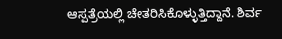ಆಸ್ಪತ್ರೆಯಲ್ಲಿ ಚೇತರಿಸಿಕೊಳ್ಳುತ್ತಿದ್ದಾನೆ. ಶಿರ್ವ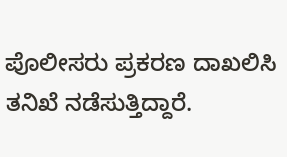ಪೊಲೀಸರು ಪ್ರಕರಣ ದಾಖಲಿಸಿ ತನಿಖೆ ನಡೆಸುತ್ತಿದ್ದಾರೆ.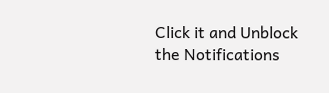Click it and Unblock the Notifications